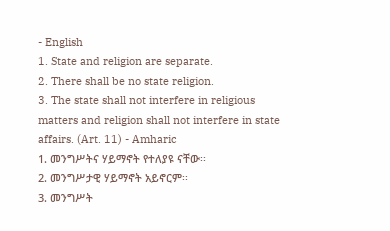- English
1. State and religion are separate.
2. There shall be no state religion.
3. The state shall not interfere in religious matters and religion shall not interfere in state affairs. (Art. 11) - Amharic
1. መንግሥትና ሃይማኖት የተለያዩ ናቸው፡፡
2. መንግሥታዊ ሃይማኖት አይኖርም፡፡
3. መንግሥት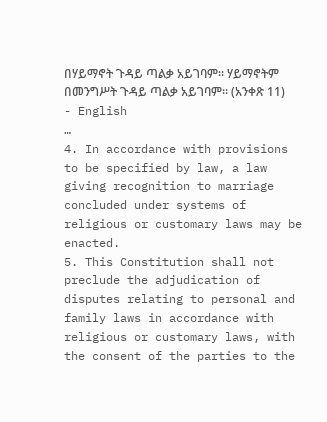በሃይማኖት ጉዳይ ጣልቃ አይገባም፡፡ ሃይማኖትም በመንግሥት ጉዳይ ጣልቃ አይገባም፡፡ (አንቀጽ 11)
- English
…
4. In accordance with provisions to be specified by law, a law giving recognition to marriage concluded under systems of religious or customary laws may be enacted.
5. This Constitution shall not preclude the adjudication of disputes relating to personal and family laws in accordance with religious or customary laws, with the consent of the parties to the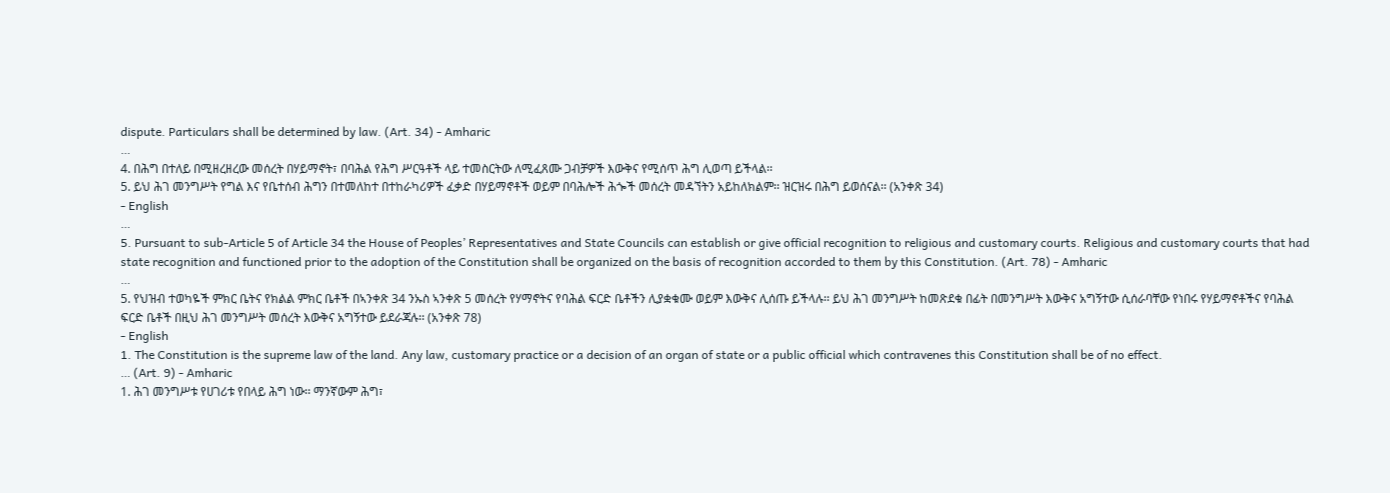dispute. Particulars shall be determined by law. (Art. 34) - Amharic
…
4. በሕግ በተለይ በሚዘረዘረው መሰረት በሃይማኖት፣ በባሕል የሕግ ሥርዓቶች ላይ ተመስርትው ለሚፈጸሙ ጋብቻዎች እውቅና የሚሰጥ ሕግ ሊወጣ ይችላል፡፡
5. ይህ ሕገ መንግሥት የግል እና የቤተሰብ ሕግን በተመለከተ በተከራካሪዎች ፈቃድ በሃይማኖቶች ወይም በባሕሎች ሕጐች መሰረት መዳኘትን አይከለክልም፡፡ ዝርዝሩ በሕግ ይወሰናል፡፡ (አንቀጽ 34)
- English
…
5. Pursuant to sub-Article 5 of Article 34 the House of Peoples’ Representatives and State Councils can establish or give official recognition to religious and customary courts. Religious and customary courts that had state recognition and functioned prior to the adoption of the Constitution shall be organized on the basis of recognition accorded to them by this Constitution. (Art. 78) - Amharic
…
5. የህዝብ ተወካዬች ምክር ቤትና የክልል ምክር ቤቶች በኣንቀጽ 34 ንኡስ ኣንቀጽ 5 መሰረት የሃማኖትና የባሕል ፍርድ ቤቶችን ሊያቋቁሙ ወይም እውቅና ሊሰጡ ይችላሉ፡፡ ይህ ሕገ መንግሥት ከመጽደቁ በፊት በመንግሥት እውቅና አግኝተው ሲሰራባቸው የነበሩ የሃይማኖቶችና የባሕል ፍርድ ቤቶች በዚህ ሕገ መንግሥት መሰረት እውቅና አግኝተው ይደራጃሉ፡፡ (አንቀጽ 78)
- English
1. The Constitution is the supreme law of the land. Any law, customary practice or a decision of an organ of state or a public official which contravenes this Constitution shall be of no effect.
… (Art. 9) - Amharic
1. ሕገ መንግሥቱ የሀገሪቱ የበላይ ሕግ ነው፡፡ ማንኛውም ሕግ፣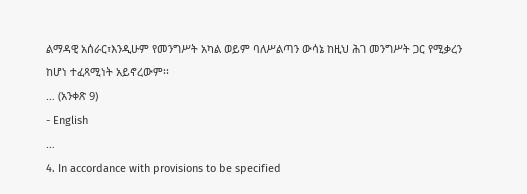ልማዳዊ አሰራር፣እንዲሁም የመንግሥት አካል ወይም ባለሥልጣን ውሳኔ ከዚህ ሕገ መንግሥት ጋር የሚቃረን ከሆነ ተፈጻሚነት አይኖረውም፡፡
… (አንቀጽ 9)
- English
…
4. In accordance with provisions to be specified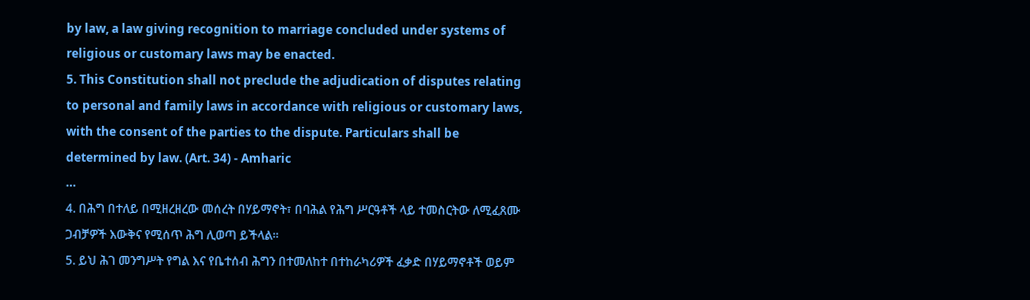by law, a law giving recognition to marriage concluded under systems of religious or customary laws may be enacted.
5. This Constitution shall not preclude the adjudication of disputes relating to personal and family laws in accordance with religious or customary laws, with the consent of the parties to the dispute. Particulars shall be determined by law. (Art. 34) - Amharic
…
4. በሕግ በተለይ በሚዘረዘረው መሰረት በሃይማኖት፣ በባሕል የሕግ ሥርዓቶች ላይ ተመስርትው ለሚፈጸሙ ጋብቻዎች እውቅና የሚሰጥ ሕግ ሊወጣ ይችላል፡፡
5. ይህ ሕገ መንግሥት የግል እና የቤተሰብ ሕግን በተመለከተ በተከራካሪዎች ፈቃድ በሃይማኖቶች ወይም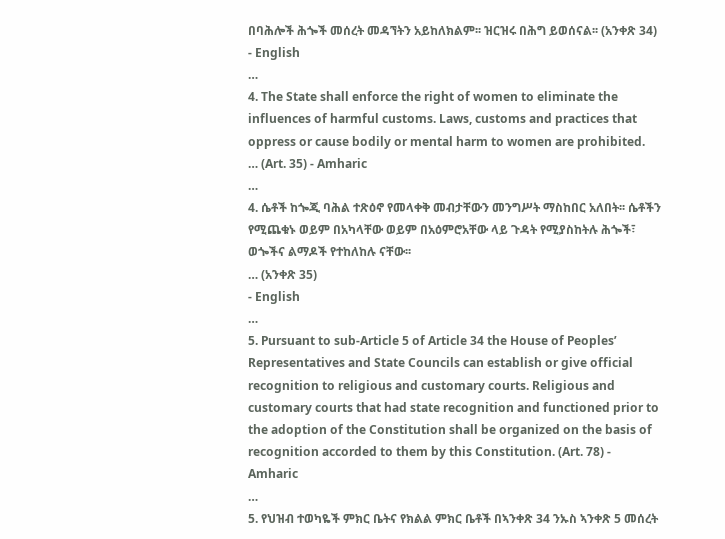በባሕሎች ሕጐች መሰረት መዳኘትን አይከለክልም፡፡ ዝርዝሩ በሕግ ይወሰናል፡፡ (አንቀጽ 34)
- English
…
4. The State shall enforce the right of women to eliminate the influences of harmful customs. Laws, customs and practices that oppress or cause bodily or mental harm to women are prohibited.
… (Art. 35) - Amharic
…
4. ሴቶች ከጐጂ ባሕል ተጽዕኖ የመላቀቅ መብታቸውን መንግሥት ማስከበር አለበት፡፡ ሴቶችን የሚጨቁኑ ወይም በአካላቸው ወይም በአዕምሮአቸው ላይ ጉዳት የሚያስከትሉ ሕጐች፣ ወጐችና ልማዶች የተከለከሉ ናቸው፡፡
… (አንቀጽ 35)
- English
…
5. Pursuant to sub-Article 5 of Article 34 the House of Peoples’ Representatives and State Councils can establish or give official recognition to religious and customary courts. Religious and customary courts that had state recognition and functioned prior to the adoption of the Constitution shall be organized on the basis of recognition accorded to them by this Constitution. (Art. 78) - Amharic
…
5. የህዝብ ተወካዬች ምክር ቤትና የክልል ምክር ቤቶች በኣንቀጽ 34 ንኡስ ኣንቀጽ 5 መሰረት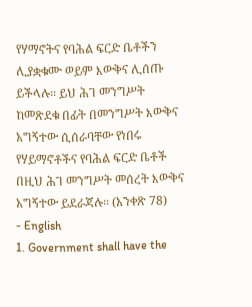የሃማኖትና የባሕል ፍርድ ቤቶችን ሊያቋቁሙ ወይም እውቅና ሊሰጡ ይችላሉ፡፡ ይህ ሕገ መንግሥት ከመጽደቁ በፊት በመንግሥት እውቅና አግኝተው ሲሰራባቸው የነበሩ የሃይማኖቶችና የባሕል ፍርድ ቤቶች በዚህ ሕገ መንግሥት መሰረት እውቅና አግኝተው ይደራጃሉ፡፡ (አንቀጽ 78)
- English
1. Government shall have the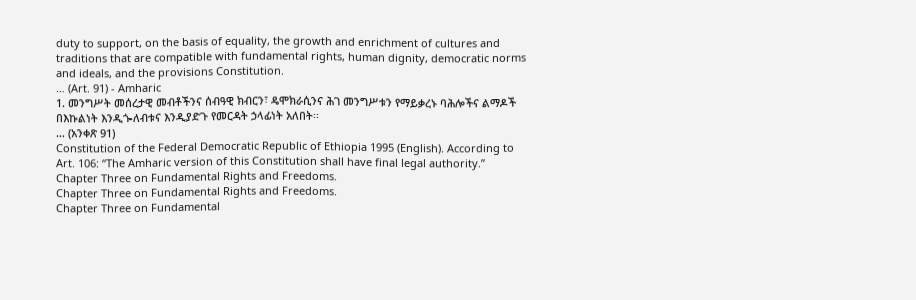duty to support, on the basis of equality, the growth and enrichment of cultures and traditions that are compatible with fundamental rights, human dignity, democratic norms and ideals, and the provisions Constitution.
… (Art. 91) - Amharic
1. መንግሥት መሰረታዊ መብቶችንና ሰብዓዊ ክብርን፣ ዴሞክራሲንና ሕገ መንግሥቱን የማይቃረኑ ባሕሎችና ልማዶች በእኩልነት እንዲጐለብቱና እንዲያድጉ የመርዳት ኃላፊነት አለበት፡፡
… (አንቀጽ 91)
Constitution of the Federal Democratic Republic of Ethiopia 1995 (English). According to Art. 106: “The Amharic version of this Constitution shall have final legal authority.”
Chapter Three on Fundamental Rights and Freedoms.
Chapter Three on Fundamental Rights and Freedoms.
Chapter Three on Fundamental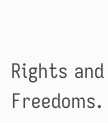Rights and Freedoms.